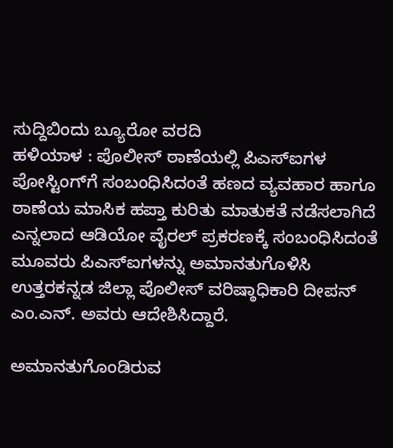ಸುದ್ದಿಬಿಂದು ಬ್ಯೂರೋ ವರದಿ
ಹಳಿಯಾಳ : ಪೊಲೀಸ್ ಠಾಣೆಯಲ್ಲಿ ಪಿಎಸ್ಐಗಳ ಪೋಸ್ಟಿಂಗ್‌ಗೆ ಸಂಬಂಧಿಸಿದಂತೆ ಹಣದ ವ್ಯವಹಾರ ಹಾಗೂ ಠಾಣೆಯ ಮಾಸಿಕ ಹಪ್ತಾ ಕುರಿತು ಮಾತುಕತೆ ನಡೆಸಲಾಗಿದೆ ಎನ್ನಲಾದ ಆಡಿಯೋ ವೈರಲ್ ಪ್ರಕರಣಕ್ಕೆ ಸಂಬಂಧಿಸಿದಂತೆ ಮೂವರು ಪಿಎಸ್ಐಗಳನ್ನು ಅಮಾನತುಗೊಳಿಸಿ ಉತ್ತರಕನ್ನಡ ಜಿಲ್ಲಾ ಪೊಲೀಸ್ ವರಿಷ್ಠಾಧಿಕಾರಿ ದೀಪನ್ ಎಂ.ಎನ್. ಅವರು ಆದೇಶಿಸಿದ್ದಾರೆ.

ಅಮಾನತುಗೊಂಡಿರುವ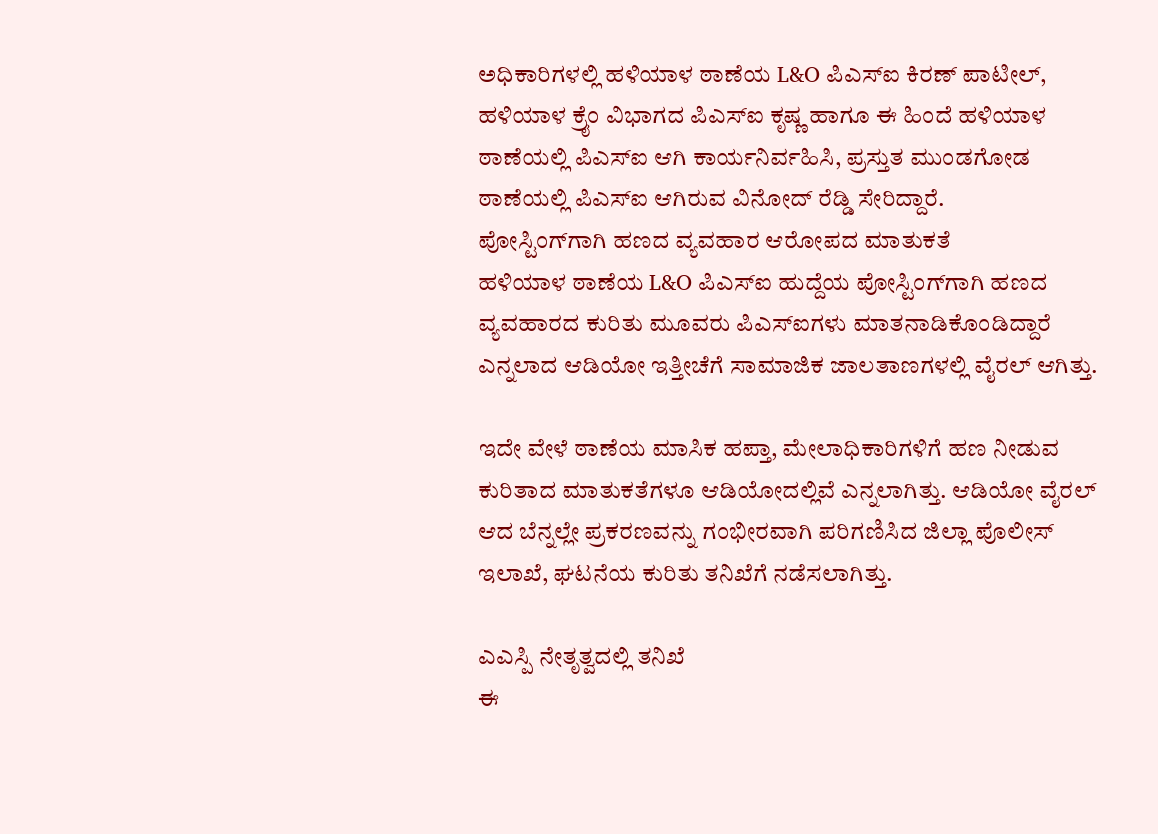ಅಧಿಕಾರಿಗಳಲ್ಲಿ ಹಳಿಯಾಳ ಠಾಣೆಯ L&O ಪಿಎಸ್ಐ ಕಿರಣ್ ಪಾಟೀಲ್, ಹಳಿಯಾಳ ಕ್ರೈಂ ವಿಭಾಗದ ಪಿಎಸ್ಐ ಕೃಷ್ಣ ಹಾಗೂ ಈ ಹಿಂದೆ ಹಳಿಯಾಳ ಠಾಣೆಯಲ್ಲಿ ಪಿಎಸ್ಐ ಆಗಿ ಕಾರ್ಯನಿರ್ವಹಿಸಿ, ಪ್ರಸ್ತುತ ಮುಂಡಗೋಡ ಠಾಣೆಯಲ್ಲಿ ಪಿಎಸ್ಐ ಆಗಿರುವ ವಿನೋದ್ ರೆಡ್ಡಿ ಸೇರಿದ್ದಾರೆ.
ಪೋಸ್ಟಿಂಗ್‌ಗಾಗಿ ಹಣದ ವ್ಯವಹಾರ ಆರೋಪದ ಮಾತುಕತೆ
ಹಳಿಯಾಳ ಠಾಣೆಯ L&O ಪಿಎಸ್ಐ ಹುದ್ದೆಯ ಪೋಸ್ಟಿಂಗ್‌ಗಾಗಿ ಹಣದ ವ್ಯವಹಾರದ ಕುರಿತು ಮೂವರು ಪಿಎಸ್ಐಗಳು ಮಾತನಾಡಿಕೊಂಡಿದ್ದಾರೆ ಎನ್ನಲಾದ ಆಡಿಯೋ ಇತ್ತೀಚೆಗೆ ಸಾಮಾಜಿಕ ಜಾಲತಾಣಗಳಲ್ಲಿ ವೈರಲ್ ಆಗಿತ್ತು.

ಇದೇ ವೇಳೆ ಠಾಣೆಯ ಮಾಸಿಕ ಹಪ್ತಾ, ಮೇಲಾಧಿಕಾರಿಗಳಿಗೆ ಹಣ ನೀಡುವ ಕುರಿತಾದ ಮಾತುಕತೆಗಳೂ ಆಡಿಯೋದಲ್ಲಿವೆ ಎನ್ನಲಾಗಿತ್ತು. ಆಡಿಯೋ ವೈರಲ್ ಆದ ಬೆನ್ನಲ್ಲೇ ಪ್ರಕರಣವನ್ನು ಗಂಭೀರವಾಗಿ ಪರಿಗಣಿಸಿದ ಜಿಲ್ಲಾ ಪೊಲೀಸ್ ಇಲಾಖೆ, ಘಟನೆಯ ಕುರಿತು ತನಿಖೆಗೆ ನಡೆಸಲಾಗಿತ್ತು.

ಎಎಸ್ಪಿ ನೇತೃತ್ವದಲ್ಲಿ ತನಿಖೆ
ಈ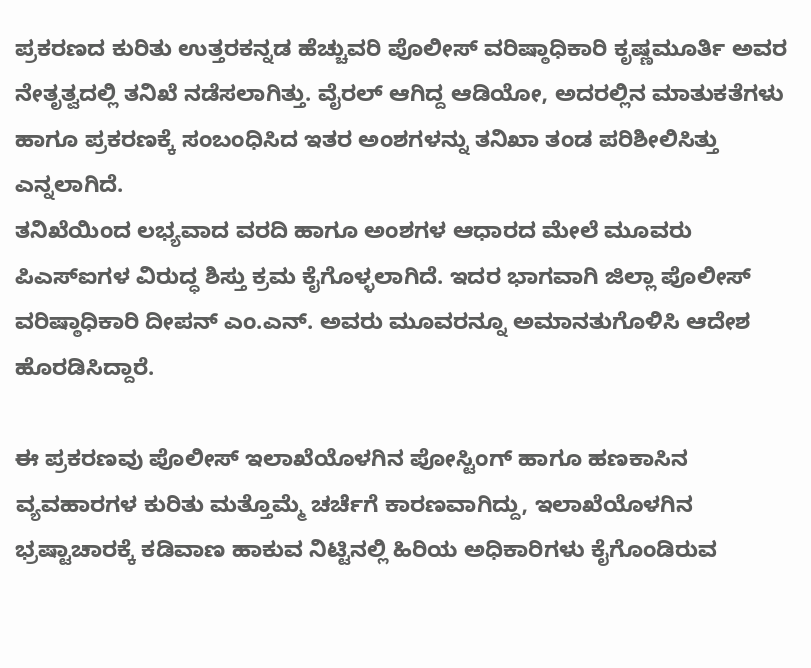ಪ್ರಕರಣದ ಕುರಿತು ಉತ್ತರಕನ್ನಡ ಹೆಚ್ಚುವರಿ ಪೊಲೀಸ್ ವರಿಷ್ಠಾಧಿಕಾರಿ ಕೃಷ್ಣಮೂರ್ತಿ ಅವರ ನೇತೃತ್ವದಲ್ಲಿ ತನಿಖೆ ನಡೆಸಲಾಗಿತ್ತು. ವೈರಲ್ ಆಗಿದ್ದ ಆಡಿಯೋ, ಅದರಲ್ಲಿನ ಮಾತುಕತೆಗಳು ಹಾಗೂ ಪ್ರಕರಣಕ್ಕೆ ಸಂಬಂಧಿಸಿದ ಇತರ ಅಂಶಗಳನ್ನು ತನಿಖಾ ತಂಡ ಪರಿಶೀಲಿಸಿತ್ತು ಎನ್ನಲಾಗಿದೆ.
ತನಿಖೆಯಿಂದ ಲಭ್ಯವಾದ ವರದಿ ಹಾಗೂ ಅಂಶಗಳ ಆಧಾರದ ಮೇಲೆ ಮೂವರು ಪಿಎಸ್ಐಗಳ ವಿರುದ್ಧ ಶಿಸ್ತು ಕ್ರಮ ಕೈಗೊಳ್ಳಲಾಗಿದೆ. ಇದರ ಭಾಗವಾಗಿ ಜಿಲ್ಲಾ ಪೊಲೀಸ್ ವರಿಷ್ಠಾಧಿಕಾರಿ ದೀಪನ್ ಎಂ.ಎನ್. ಅವರು ಮೂವರನ್ನೂ ಅಮಾನತುಗೊಳಿಸಿ ಆದೇಶ ಹೊರಡಿಸಿದ್ದಾರೆ.

ಈ ಪ್ರಕರಣವು ಪೊಲೀಸ್ ಇಲಾಖೆಯೊಳಗಿನ ಪೋಸ್ಟಿಂಗ್ ಹಾಗೂ ಹಣಕಾಸಿನ ವ್ಯವಹಾರಗಳ ಕುರಿತು ಮತ್ತೊಮ್ಮೆ ಚರ್ಚೆಗೆ ಕಾರಣವಾಗಿದ್ದು, ಇಲಾಖೆಯೊಳಗಿನ ಭ್ರಷ್ಟಾಚಾರಕ್ಕೆ ಕಡಿವಾಣ ಹಾಕುವ ನಿಟ್ಟಿನಲ್ಲಿ ಹಿರಿಯ ಅಧಿಕಾರಿಗಳು ಕೈಗೊಂಡಿರುವ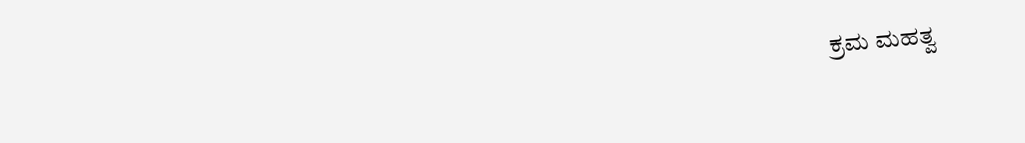ಕ್ರಮ ಮಹತ್ವ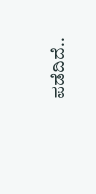ಪಡೆದಿದೆ..